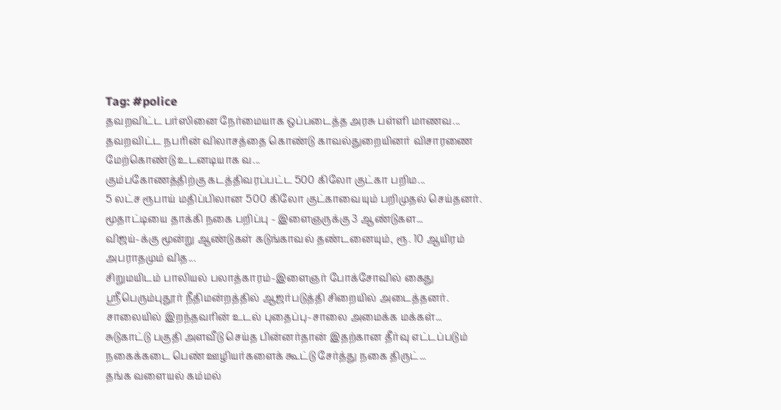Tag: #police
தவறவிட்ட பர்ஸினை நேர்மையாக ஒப்படைத்த அரசு பள்ளி மாணவ...
தவறவிட்ட நபரின் விலாசத்தை கொண்டு காவல்துறையினர் விசாரணை மேற்கொண்டு உடனடியாக வ...
கும்பகோணத்திற்கு கடத்திவரப்பட்ட 500 கிலோ குட்கா பறிம...
5 லட்ச ரூபாய் மதிப்பிலான 500 கிலோ குட்காவையும் பறிமுதல் செய்தனர்.
மூதாட்டியை தாக்கி நகை பறிப்பு - இளைஞருக்கு 3 ஆண்டுகள...
விஜய்-க்கு மூன்று ஆண்டுகள் கடுங்காவல் தண்டனையும், ரூ. 10 ஆயிரம் அபராதமும் வித...
சிறுமயிடம் பாலியல் பலாத்காரம்-இளைஞர் போக்சோவில் கைது
ஸ்ரீபெரும்புதூர் நீதிமன்றத்தில் ஆஜர்படுத்தி சிறையில் அடைத்தனர்.
சாலையில் இறந்தவரின் உடல் புதைப்பு-சாலை அமைக்க மக்கள்...
சுடுகாட்டு பகுதி அளவீடு செய்த பின்னர்தான் இதற்கான தீர்வு எட்டப்படும்
நகைக்கடை பெண் ஊழியர்களைக் கூட்டு சேர்த்து நகை திருட்...
தங்க வளையல் கம்மல்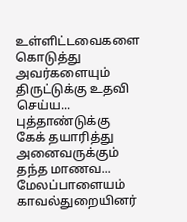உள்ளிட்டவைகளை கொடுத்து அவர்களையும் திருட்டுக்கு உதவி செய்ய...
புத்தாண்டுக்கு கேக் தயாரித்து அனைவருக்கும் தந்த மாணவ...
மேலப்பாளையம் காவல்துறையினர்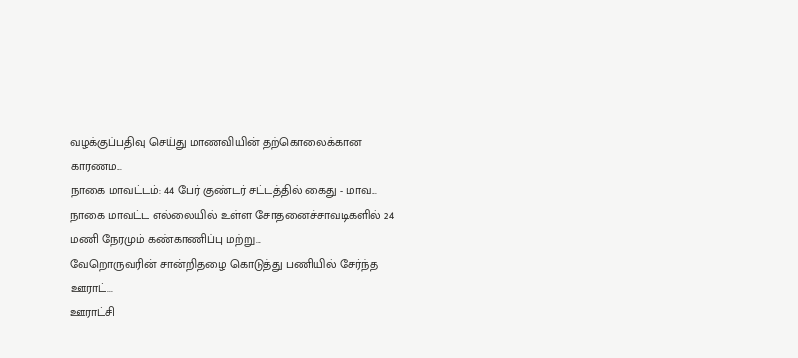வழக்குப்பதிவு செய்து மாணவியின் தற்கொலைக்கான காரணம...
நாகை மாவட்டம்: 44 பேர் குண்டர் சட்டத்தில் கைது - மாவ...
நாகை மாவட்ட எல்லையில் உள்ள சோதனைச்சாவடிகளில் 24 மணி நேரமும் கண்காணிப்பு மற்று...
வேறொருவரின் சான்றிதழை கொடுத்து பணியில் சேர்ந்த ஊராட்...
ஊராட்சி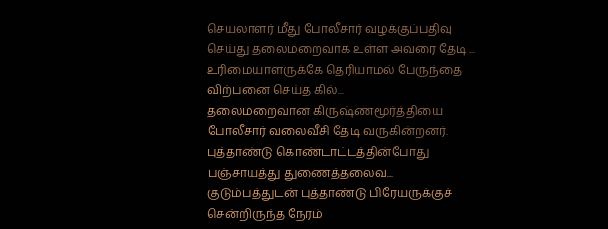செயலாளர் மீது போலீசார் வழக்குப்பதிவு செய்து தலைமறைவாக உள்ள அவரை தேடி ...
உரிமையாளருக்கே தெரியாமல் பேருந்தை விற்பனை செய்த கில்...
தலைமறைவான கிருஷ்ணமூர்த்தியை போலீசார் வலைவீசி தேடி வருகின்றனர்.
புத்தாண்டு கொண்டாட்டத்தின்போது பஞ்சாயத்து துணைத்தலைவ...
குடும்பத்துடன் புத்தாண்டு பிரேயருக்குச் சென்றிருந்த நேரம்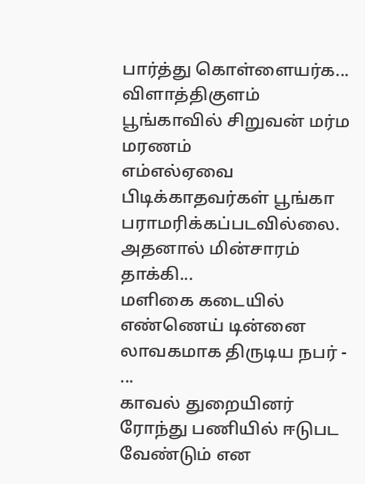பார்த்து கொள்ளையர்க...
விளாத்திகுளம் பூங்காவில் சிறுவன் மர்ம மரணம்
எம்எல்ஏவை பிடிக்காதவர்கள் பூங்கா பராமரிக்கப்படவில்லை. அதனால் மின்சாரம் தாக்கி...
மளிகை கடையில் எண்ணெய் டின்னை லாவகமாக திருடிய நபர் - ...
காவல் துறையினர் ரோந்து பணியில் ஈடுபட வேண்டும் என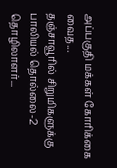அப்பகுதி மக்கள் கோரிக்கை வைத...
தஞ்சாவூரில் சிறுமிகளுக்கு பாலியல் தொல்லை-2 தொழிலாளர்...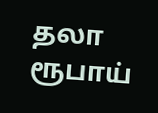தலா ரூபாய்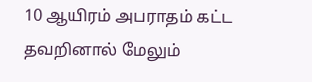10 ஆயிரம் அபராதம் கட்ட தவறினால் மேலும்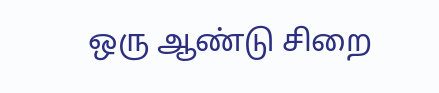ஒரு ஆண்டு சிறை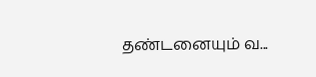தண்டனையும் வ...